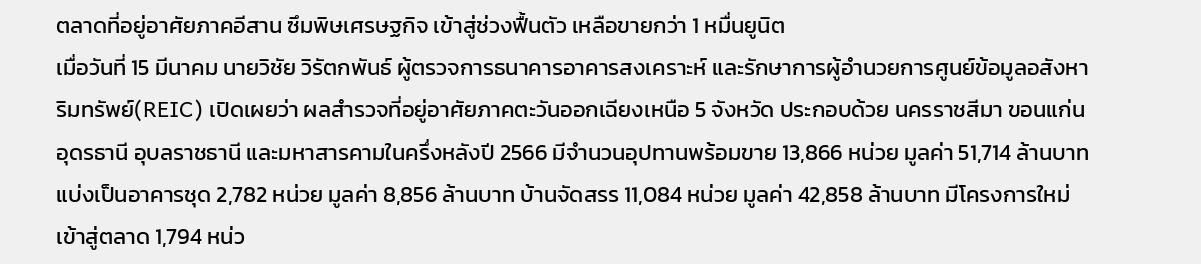ตลาดที่อยู่อาศัยภาคอีสาน ซึมพิษเศรษฐกิจ เข้าสู่ช่วงฟื้นตัว เหลือขายกว่า 1 หมื่นยูนิต
เมื่อวันที่ 15 มีนาคม นายวิชัย วิรัตกพันธ์ ผู้ตรวจการธนาคารอาคารสงเคราะห์ และรักษาการผู้อำนวยการศูนย์ข้อมูลอสังหาริมทรัพย์(REIC) เปิดเผยว่า ผลสำรวจที่อยู่อาศัยภาคตะวันออกเฉียงเหนือ 5 จังหวัด ประกอบด้วย นครราชสีมา ขอนแก่น อุดรธานี อุบลราชธานี และมหาสารคามในครึ่งหลังปี 2566 มีจำนวนอุปทานพร้อมขาย 13,866 หน่วย มูลค่า 51,714 ล้านบาท แบ่งเป็นอาคารชุด 2,782 หน่วย มูลค่า 8,856 ล้านบาท บ้านจัดสรร 11,084 หน่วย มูลค่า 42,858 ล้านบาท มีโครงการใหม่เข้าสู่ตลาด 1,794 หน่ว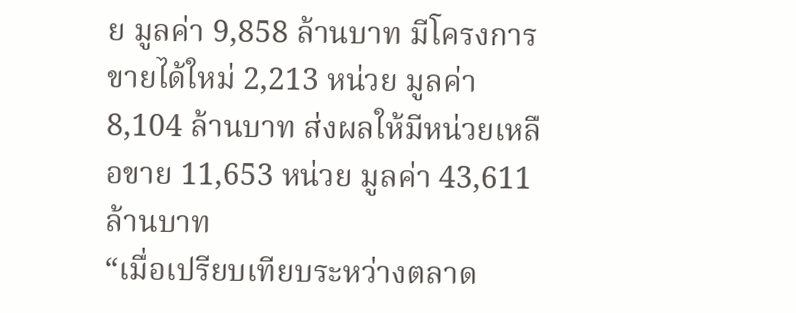ย มูลค่า 9,858 ล้านบาท มีโครงการขายได้ใหม่ 2,213 หน่วย มูลค่า 8,104 ล้านบาท ส่งผลให้มีหน่วยเหลือขาย 11,653 หน่วย มูลค่า 43,611 ล้านบาท
“เมื่อเปรียบเทียบระหว่างตลาด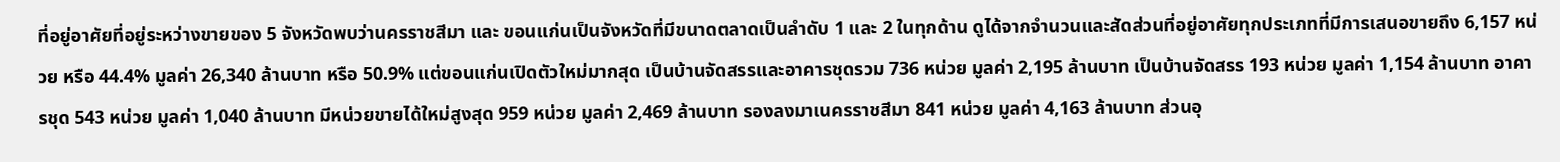ที่อยู่อาศัยที่อยู่ระหว่างขายของ 5 จังหวัดพบว่านครราชสีมา และ ขอนแก่นเป็นจังหวัดที่มีขนาดตลาดเป็นลำดับ 1 และ 2 ในทุกด้าน ดูได้จากจำนวนและสัดส่วนที่อยู่อาศัยทุกประเภทที่มีการเสนอขายถึง 6,157 หน่วย หรือ 44.4% มูลค่า 26,340 ล้านบาท หรือ 50.9% แต่ขอนแก่นเปิดตัวใหม่มากสุด เป็นบ้านจัดสรรและอาคารชุดรวม 736 หน่วย มูลค่า 2,195 ล้านบาท เป็นบ้านจัดสรร 193 หน่วย มูลค่า 1,154 ล้านบาท อาคารชุด 543 หน่วย มูลค่า 1,040 ล้านบาท มีหน่วยขายได้ใหม่สูงสุด 959 หน่วย มูลค่า 2,469 ล้านบาท รองลงมาเนครราชสีมา 841 หน่วย มูลค่า 4,163 ล้านบาท ส่วนอุ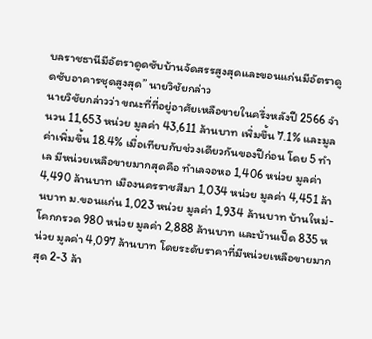บลราชธานีมีอัตราดูดซับบ้านจัดสรรสูงสุดและขอนแก่นมีอัตราดูดซับอาคารชุดสูงสุด” นายวิชัยกล่าว
นายวิชัยกล่าวว่า ขณะที่ที่อยู่อาศัยเหลือขายในครึ่งหลังปี 2566 จำนวน 11,653 หน่วย มูลค่า 43,611 ล้านบาท เพิ่มขึ้น 7.1% และมูลค่าเพิ่มขึ้น 18.4% เมื่อเทียบกับช่วงเดียวกันของปีก่อน โดย 5 ทำเล มีหน่วยเหลือขายมากสุดคือ ทำเลจอหอ 1,406 หน่วย มูลค่า 4,490 ล้านบาท เมืองนครราชสีมา 1,034 หน่วย มูลค่า 4,451 ล้านบาท ม.ขอนแก่น 1,023 หน่วย มูลค่า 1,934 ล้านบาท บ้านใหม่-โคกกรวด 980 หน่วย มูลค่า 2,888 ล้านบาท และบ้านเป็ด 835 หน่วย มูลค่า 4,097 ล้านบาท โดยระดับราคาที่มีหน่วยเหลือขายมากสุด 2-3 ล้า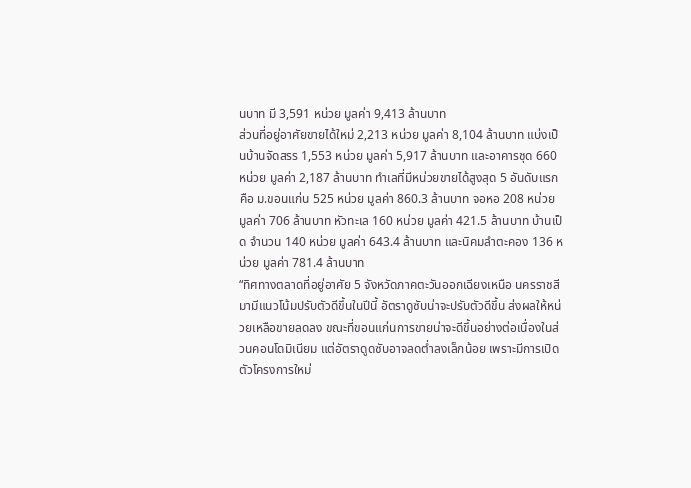นบาท มี 3,591 หน่วย มูลค่า 9,413 ล้านบาท
ส่วนที่อยู่อาศัยขายได้ใหม่ 2,213 หน่วย มูลค่า 8,104 ล้านบาท แบ่งเป็นบ้านจัดสรร 1,553 หน่วย มูลค่า 5,917 ล้านบาท และอาคารชุด 660 หน่วย มูลค่า 2,187 ล้านบาท ทำเลที่มีหน่วยขายได้สูงสุด 5 อันดับแรกคือ ม.ขอนแก่น 525 หน่วย มูลค่า 860.3 ล้านบาท จอหอ 208 หน่วย มูลค่า 706 ล้านบาท หัวทะเล 160 หน่วย มูลค่า 421.5 ล้านบาท บ้านเป็ด จำนวน 140 หน่วย มูลค่า 643.4 ล้านบาท และนิคมลำตะคอง 136 หน่วย มูลค่า 781.4 ล้านบาท
“ทิศทางตลาดที่อยู่อาศัย 5 จังหวัดภาคตะวันออกเฉียงเหนือ นครราชสีมามีแนวโน้มปรับตัวดีขึ้นในปีนี้ อัตราดูซับน่าจะปรับตัวดีขึ้น ส่งผลให้หน่วยเหลือขายลดลง ขณะที่ขอนแก่นการขายน่าจะดีขึ้นอย่างต่อเนื่องในส่วนคอนโดมิเนียม แต่อัตราดูดซับอาจลดต่ำลงเล็กน้อย เพราะมีการเปิดตัวโครงการใหม่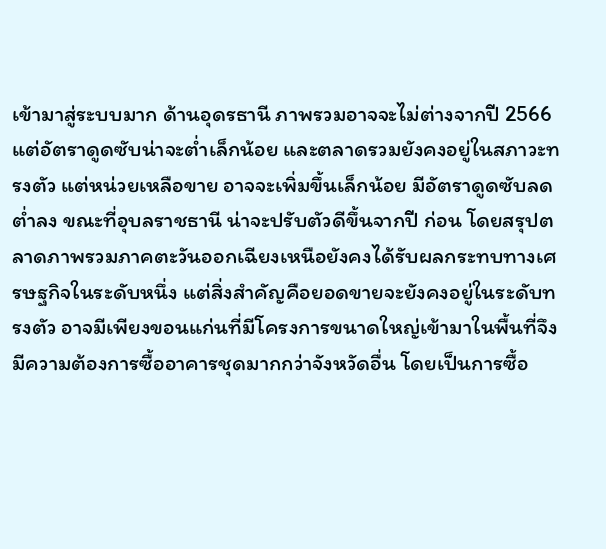เข้ามาสู่ระบบมาก ด้านอุดรธานี ภาพรวมอาจจะไม่ต่างจากปี 2566 แต่อัตราดูดซับน่าจะต่ำเล็กน้อย และตลาดรวมยังคงอยู่ในสภาวะทรงตัว แต่หน่วยเหลือขาย อาจจะเพิ่มขึ้นเล็กน้อย มีอัตราดูดซับลดต่ำลง ขณะที่อุบลราชธานี น่าจะปรับตัวดีขึ้นจากปี ก่อน โดยสรุปตลาดภาพรวมภาคตะวันออกเฉียงเหนือยังคงได้รับผลกระทบทางเศรษฐกิจในระดับหนึ่ง แต่สิ่งสำคัญคือยอดขายจะยังคงอยู่ในระดับทรงตัว อาจมีเพียงขอนแก่นที่มีโครงการขนาดใหญ่เข้ามาในพื้นที่จึงมีความต้องการซื้ออาคารชุดมากกว่าจังหวัดอื่น โดยเป็นการซื้อ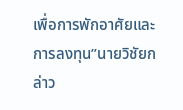เพื่อการพักอาศัยและการลงทุน”นายวิชัยกล่าว